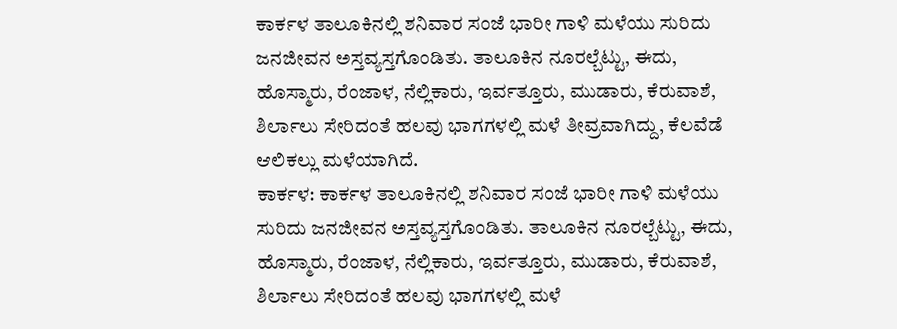ಕಾರ್ಕಳ ತಾಲೂಕಿನಲ್ಲಿ ಶನಿವಾರ ಸಂಜೆ ಭಾರೀ ಗಾಳಿ ಮಳೆಯು ಸುರಿದು ಜನಜೀವನ ಅಸ್ತವ್ಯಸ್ತಗೊಂಡಿತು. ತಾಲೂಕಿನ ನೂರಲ್ಬೆಟ್ಟು, ಈದು, ಹೊಸ್ಮಾರು, ರೆಂಜಾಳ, ನೆಲ್ಲಿಕಾರು, ಇರ್ವತ್ತೂರು, ಮುಡಾರು, ಕೆರುವಾಶೆ, ಶಿರ್ಲಾಲು ಸೇರಿದಂತೆ ಹಲವು ಭಾಗಗಳಲ್ಲಿ ಮಳೆ ತೀವ್ರವಾಗಿದ್ದು, ಕೆಲವೆಡೆ ಆಲಿಕಲ್ಲು ಮಳೆಯಾಗಿದೆ.
ಕಾರ್ಕಳ: ಕಾರ್ಕಳ ತಾಲೂಕಿನಲ್ಲಿ ಶನಿವಾರ ಸಂಜೆ ಭಾರೀ ಗಾಳಿ ಮಳೆಯು ಸುರಿದು ಜನಜೀವನ ಅಸ್ತವ್ಯಸ್ತಗೊಂಡಿತು. ತಾಲೂಕಿನ ನೂರಲ್ಬೆಟ್ಟು, ಈದು, ಹೊಸ್ಮಾರು, ರೆಂಜಾಳ, ನೆಲ್ಲಿಕಾರು, ಇರ್ವತ್ತೂರು, ಮುಡಾರು, ಕೆರುವಾಶೆ, ಶಿರ್ಲಾಲು ಸೇರಿದಂತೆ ಹಲವು ಭಾಗಗಳಲ್ಲಿ ಮಳೆ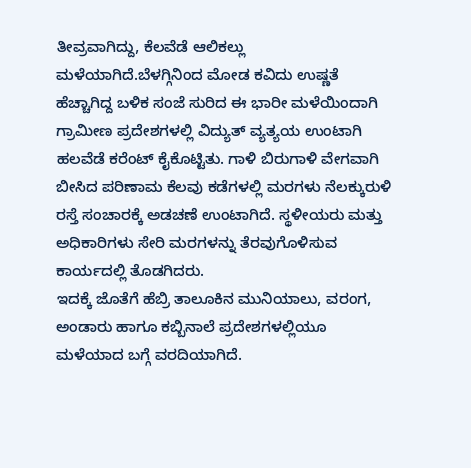ತೀವ್ರವಾಗಿದ್ದು, ಕೆಲವೆಡೆ ಆಲಿಕಲ್ಲು ಮಳೆಯಾಗಿದೆ.ಬೆಳಗ್ಗಿನಿಂದ ಮೋಡ ಕವಿದು ಉಷ್ಣತೆ ಹೆಚ್ಚಾಗಿದ್ದ ಬಳಿಕ ಸಂಜೆ ಸುರಿದ ಈ ಭಾರೀ ಮಳೆಯಿಂದಾಗಿ ಗ್ರಾಮೀಣ ಪ್ರದೇಶಗಳಲ್ಲಿ ವಿದ್ಯುತ್ ವ್ಯತ್ಯಯ ಉಂಟಾಗಿ ಹಲವೆಡೆ ಕರೆಂಟ್ ಕೈಕೊಟ್ಟಿತು. ಗಾಳಿ ಬಿರುಗಾಳಿ ವೇಗವಾಗಿ ಬೀಸಿದ ಪರಿಣಾಮ ಕೆಲವು ಕಡೆಗಳಲ್ಲಿ ಮರಗಳು ನೆಲಕ್ಕುರುಳಿ ರಸ್ತೆ ಸಂಚಾರಕ್ಕೆ ಅಡಚಣೆ ಉಂಟಾಗಿದೆ. ಸ್ಥಳೀಯರು ಮತ್ತು ಅಧಿಕಾರಿಗಳು ಸೇರಿ ಮರಗಳನ್ನು ತೆರವುಗೊಳಿಸುವ ಕಾರ್ಯದಲ್ಲಿ ತೊಡಗಿದರು.
ಇದಕ್ಕೆ ಜೊತೆಗೆ ಹೆಬ್ರಿ ತಾಲೂಕಿನ ಮುನಿಯಾಲು, ವರಂಗ, ಅಂಡಾರು ಹಾಗೂ ಕಬ್ಬಿನಾಲೆ ಪ್ರದೇಶಗಳಲ್ಲಿಯೂ ಮಳೆಯಾದ ಬಗ್ಗೆ ವರದಿಯಾಗಿದೆ.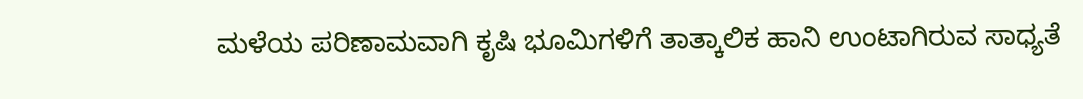ಮಳೆಯ ಪರಿಣಾಮವಾಗಿ ಕೃಷಿ ಭೂಮಿಗಳಿಗೆ ತಾತ್ಕಾಲಿಕ ಹಾನಿ ಉಂಟಾಗಿರುವ ಸಾಧ್ಯತೆ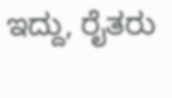ಇದ್ದು, ರೈತರು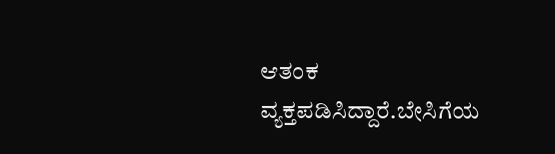ಆತಂಕ ವ್ಯಕ್ತಪಡಿಸಿದ್ದಾರೆ.ಬೇಸಿಗೆಯ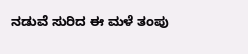ನಡುವೆ ಸುರಿದ ಈ ಮಳೆ ತಂಪು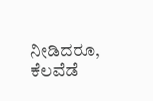ನೀಡಿದರೂ, ಕೆಲವೆಡೆ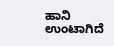ಹಾನಿ ಉಂಟಾಗಿದೆ